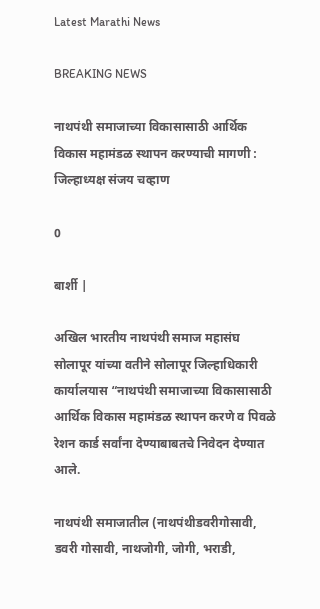Latest Marathi News

BREAKING NEWS

नाथपंथी समाजाच्या विकासासाठी आर्थिक विकास महामंडळ स्थापन करण्याची मागणी : जिल्हाध्यक्ष संजय चव्हाण

0

बार्शी |

अखिल भारतीय नाथपंथी समाज महासंघ सोलापूर यांच्या वतीने सोलापूर जिल्हाधिकारी कार्यालयास “नाथपंथी समाजाच्या विकासासाठी आर्थिक विकास महामंडळ स्थापन करणे व पिवळे रेशन कार्ड सर्वांना देण्याबाबतचे निवेदन देण्यात आले.

नाथपंथी समाजातील (नाथपंथीडवरीगोसावी, डवरी गोसावी, नाथजोगी, जोगी, भराडी,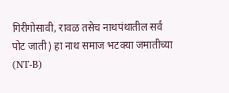गिरीगोसावी, रावळ तसेच नाथपंथातील सर्व पोट जाती) हा नाथ समाज भटक्या जमातीच्या (NT-B)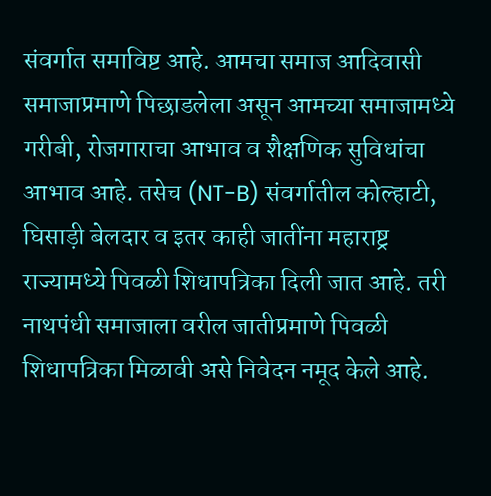संवर्गात समाविष्ट आहे. आमचा समाज आदिवासी समाजाप्रमाणे पिछाडलेला असून आमच्या समाजामध्ये गरीबी, रोजगाराचा आभाव व शैक्षणिक सुविधांचा आभाव आहे. तसेच (NT-B) संवर्गातील कोल्हाटी, घिसाड़ी बेलदार व इतर काही जातींना महाराष्ट्र राज्यामध्ये पिवळी शिधापत्रिका दिली जात आहे. तरी नाथपंधी समाजाला वरील जातीप्रमाणे पिवळी शिधापत्रिका मिळावी असे निवेदन नमूद केले आहे.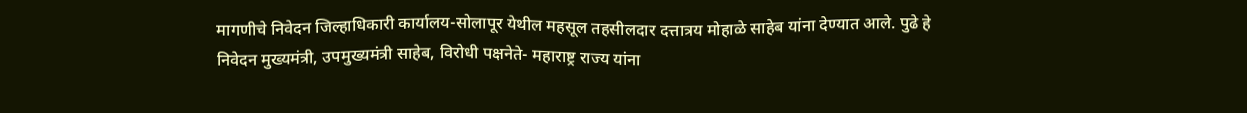मागणीचे निवेदन जिल्हाधिकारी कार्यालय-सोलापूर येथील महसूल तहसीलदार दत्तात्रय मोहाळे साहेब यांना देण्यात आले. पुढे हे निवेदन मुख्यमंत्री, उपमुख्यमंत्री साहेब, विरोधी पक्षनेते- महाराष्ट्र राज्य यांना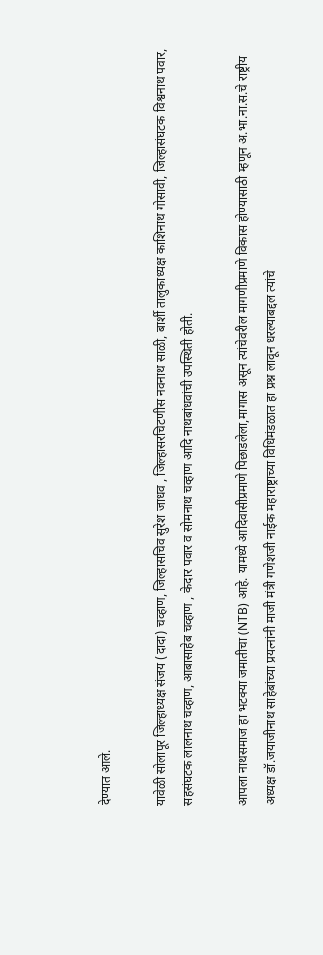देण्यात आले.

यावेळी सोलापूर जिल्हाध्यक्ष संजय (दादा) चव्हाण, जिल्हासचिव सुरेश जाधव , जिल्हासरचिटणीस नवनाथ साळी, बार्शी तालुकाध्यक्ष काशिनाथ गोसावी, जिल्हासंघटक विश्वनाथ पवार, सहसंघटक लालनाथ चव्हाण, आबासाहेब चव्हाण , केदार पवार व सोमनाथ चव्हाण आदि नाथबांधवांची उपस्थिती होती.

आपला नाथसमाज हा भटक्या जमातीचा (NTB) आहे. यामध्ये आदिवासीप्रमाणे पिछाडलेला,मागास असून त्यांचेवरील मागणीप्रमाणे विकास होण्यासाठी म्हणून अ.भा.ना.स.चे राष्ट्रीय अध्यक्ष डॉ.जयाजीनाथ साहेबांच्या प्रयत्नांनी माजी मंत्री गणेशजी नाईक महाराष्ट्राच्या विधिमंडळात हा प्रश्न लावून धरल्याबद्दल त्यांचे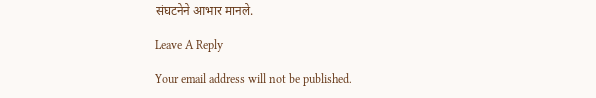संघटनेने आभार मानले.

Leave A Reply

Your email address will not be published.